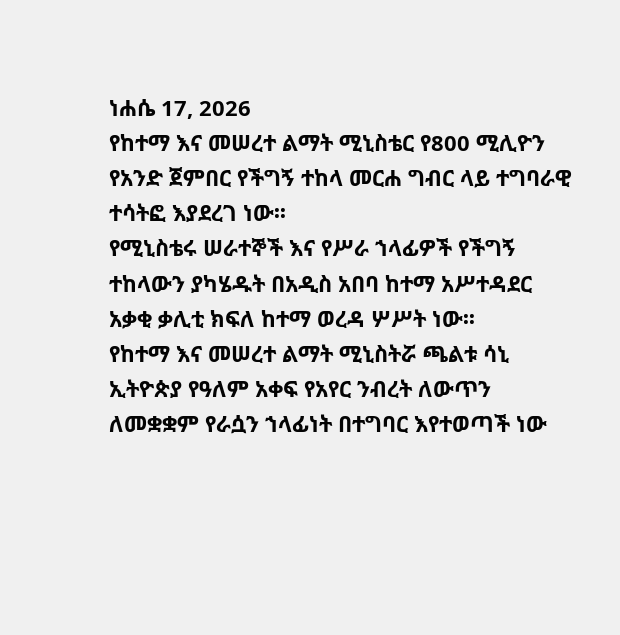ነሐሴ 17, 2026
የከተማ እና መሠረተ ልማት ሚኒስቴር የ800 ሚሊዮን የአንድ ጀምበር የችግኝ ተከላ መርሐ ግብር ላይ ተግባራዊ ተሳትፎ እያደረገ ነው፡፡
የሚኒስቴሩ ሠራተኞች እና የሥራ ኀላፊዎች የችግኝ ተከላውን ያካሄዱት በአዲስ አበባ ከተማ አሥተዳደር አቃቂ ቃሊቲ ክፍለ ከተማ ወረዳ ሦሥት ነው፡፡
የከተማ እና መሠረተ ልማት ሚኒስትሯ ጫልቱ ሳኒ ኢትዮጵያ የዓለም አቀፍ የአየር ንብረት ለውጥን ለመቋቋም የራሷን ኀላፊነት በተግባር እየተወጣች ነው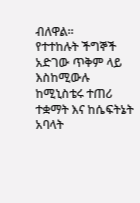ብለዋል።
የተተከሉት ችግኞች አድገው ጥቅም ላይ እስከሚውሉ ከሚኒስቴሩ ተጠሪ ተቋማት እና ከሴፍትኔት አባላት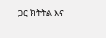ጋር ክትትል እና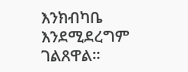እንክብካቤ እንደሚደረግም ገልጸዋል።